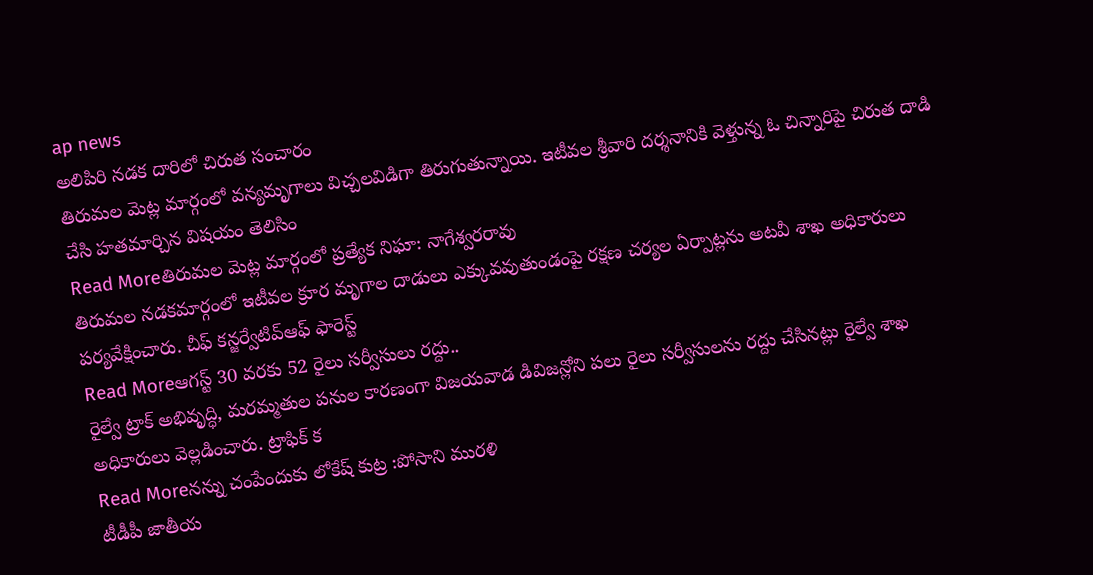ap news
అలిపిరి నడక దారిలో చిరుత సంచారం
తిరుమల మెట్ల మార్గంలో వన్యమృగాలు విచ్చలవిడిగా తిరుగుతున్నాయి. ఇటీవల శ్రీవారి దర్శనానికి వెళ్తున్న ఓ చిన్నారిపై చిరుత దాడి చేసి హతమార్చిన విషయం తెలిసిం
Read Moreతిరుమల మెట్ల మార్గంలో ప్రత్యేక నిఘా: నాగేశ్వరరావు
తిరుమల నడకమార్గంలో ఇటీవల క్రూర మృగాల దాడులు ఎక్కువవుతుండంపై రక్షణ చర్యల ఏర్పాట్లను అటవీ శాఖ అధికారులు పర్యవేక్షించారు. చీఫ్ కన్జర్వేటివ్ఆఫ్ ఫారెస్ట్
Read Moreఆగస్ట్ 30 వరకు 52 రైలు సర్వీసులు రద్దు..
రైల్వే ట్రాక్ అభివృద్ధి, మరమ్మతుల పనుల కారణంగా విజయవాడ డివిజన్లోని పలు రైలు సర్వీసులను రద్దు చేసినట్లు రైల్వే శాఖ అధికారులు వెల్లడించారు. ట్రాఫిక్ క
Read Moreనన్ను చంపేందుకు లోకేష్ కుట్ర :పోసాని మురళి
టీడీపీ జాతీయ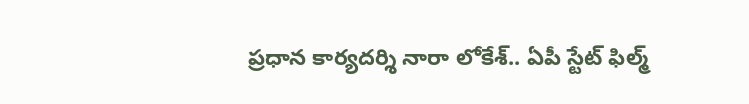ప్రధాన కార్యదర్శి నారా లోకేశ్.. ఏపీ స్టేట్ ఫిల్మ్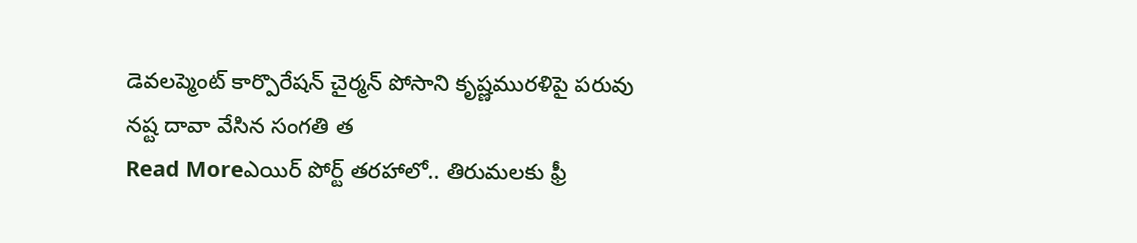డెవలప్మెంట్ కార్పొరేషన్ చైర్మన్ పోసాని కృష్ణమురళిపై పరువు నష్ట దావా వేసిన సంగతి త
Read Moreఎయిర్ పోర్ట్ తరహాలో.. తిరుమలకు ఫ్రీ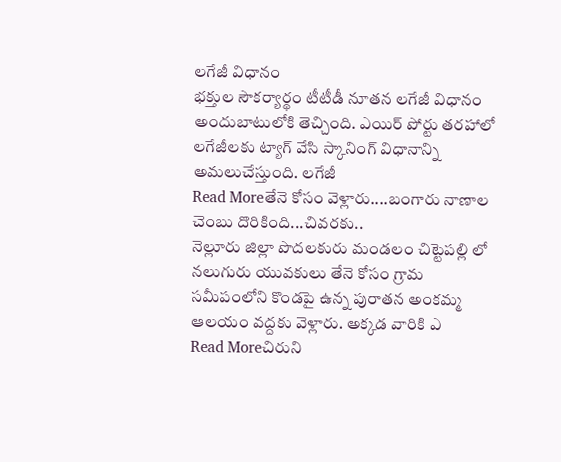లగేజీ విధానం
భక్తుల సౌకర్యార్థం టీటీడీ నూతన లగేజీ విధానం అందుబాటులోకి తెచ్చింది. ఎయిర్ పోర్టు తరహాలో లగేజీలకు ట్యాగ్ వేసి స్కానింగ్ విధానాన్ని అమలుచేస్తుంది. లగేజీ
Read Moreతేనె కోసం వెళ్లారు....బంగారు నాణాల చెంబు దొరికింది...చివరకు..
నెల్లూరు జిల్లా పొదలకురు మండలం చిట్టెపల్లి లో నలుగురు యువకులు తేనె కోసం గ్రామ సమీపంలోని కొండపై ఉన్న పురాతన అంకమ్మ ఆలయం వద్దకు వెళ్లారు. అక్కడ వారికి ఎ
Read Moreచిరుని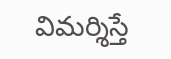విమర్శిస్తే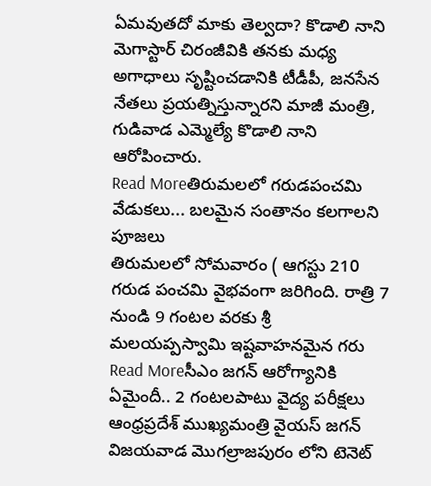ఏమవుతదో మాకు తెల్వదా? కొడాలి నాని
మెగాస్టార్ చిరంజీవికి తనకు మధ్య అగాధాలు సృష్టించడానికి టీడీపీ, జనసేన నేతలు ప్రయత్నిస్తున్నారని మాజీ మంత్రి, గుడివాడ ఎమ్మెల్యే కొడాలి నాని ఆరోపించారు.
Read Moreతిరుమలలో గరుడపంచమి వేడుకలు... బలమైన సంతానం కలగాలని పూజలు
తిరుమలలో సోమవారం ( ఆగస్టు 210 గరుడ పంచమి వైభవంగా జరిగింది. రాత్రి 7 నుండి 9 గంటల వరకు శ్రీ మలయప్పస్వామి ఇష్టవాహనమైన గరు
Read Moreసీఎం జగన్ ఆరోగ్యానికి ఏమైందీ.. 2 గంటలపాటు వైద్య పరీక్షలు
ఆంధ్రప్రదేశ్ ముఖ్యమంత్రి వైయస్ జగన్ విజయవాడ మొగల్రాజపురం లోని టెనెట్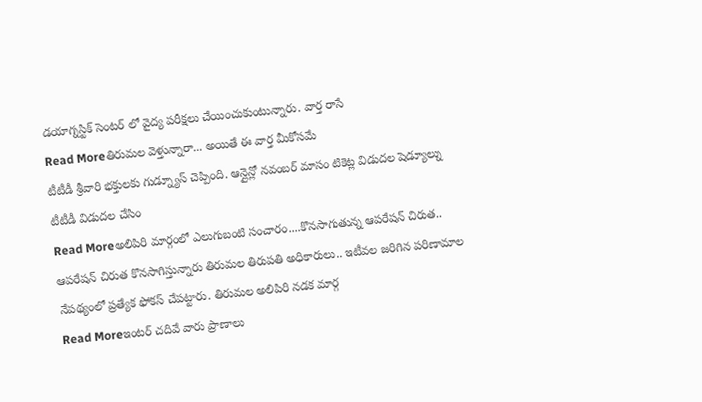డయాగ్నస్టిక్ సెంటర్ లో వైద్య పరీక్షలు చేయించుకుంటున్నారు. వార్త రాసే
Read Moreతిరుమల వెళ్తున్నారా... అయితే ఈ వార్త మీకోసమే
టీటీడీ శ్రీవారి భక్తులకు గుడ్న్యూస్ చెప్పింది. ఆన్లైన్లో నవంబర్ మాసం టికెట్ల విడుదల షెడ్యూల్ను టీటీడీ విడుదల చేసిం
Read Moreఅలిపిరి మార్గంలో ఎలుగుబంటి సంచారం....కొనసాగుతున్న ఆపరేషన్ చిరుత..
ఆపరేషన్ చిరుత కొనసాగిస్తున్నారు తిరుమల తిరుపతి అధికారులు.. ఇటీవల జరిగిన పరిణామాల నేపథ్యంలో ప్రత్యేక ఫోకస్ చేపట్టారు. తిరుమల అలిపిరి నడక మార్గ
Read Moreఇంటర్ చదివే వారు ప్రాణాలు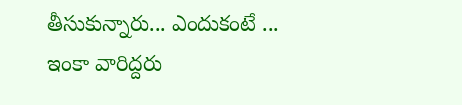తీసుకున్నారు... ఎందుకంటే ...
ఇంకా వారిద్దరు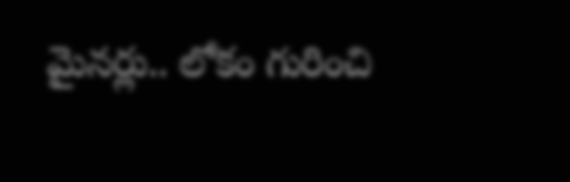మైనర్లు.. లోకం గురించి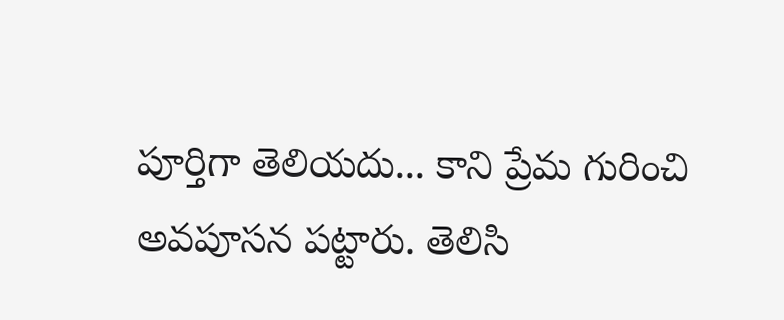పూర్తిగా తెలియదు... కాని ప్రేమ గురించి అవపూసన పట్టారు. తెలిసి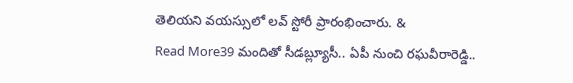తెలియని వయస్సులో లవ్ స్టోరీ ప్రారంభించారు. &
Read More39 మందితో సీడబ్ల్యూసీ.. ఏపీ నుంచి రఘవీరారెడ్డి..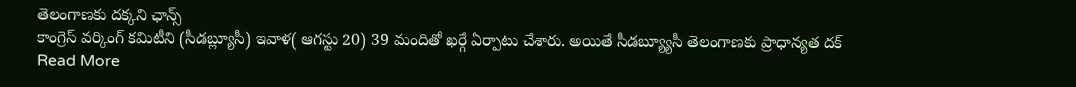తెలంగాణకు దక్కని ఛాన్స్
కాంగ్రెస్ వర్కింగ్ కమిటీని (సీడబ్ల్యూసీ) ఇవాళ( ఆగస్టు 20) 39 మందితో ఖర్గే ఏర్పాటు చేశారు. అయితే సీడబ్య్యూసీ తెలంగాణకు ప్రాధాన్యత దక్
Read More